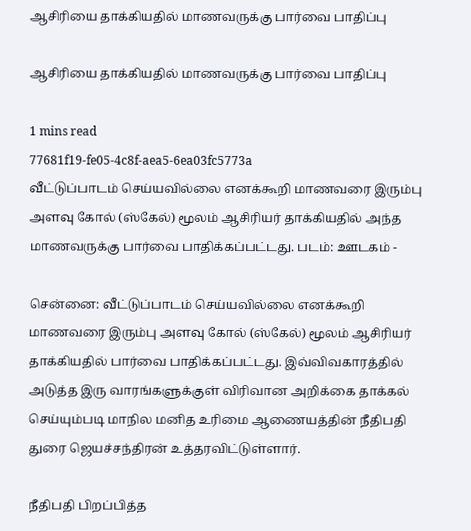ஆசிரியை தாக்கியதில் மாணவருக்கு பார்வை பாதிப்பு

ஆசிரியை தாக்கியதில் மாணவருக்கு பார்வை பாதிப்பு

1 mins read
77681f19-fe05-4c8f-aea5-6ea03fc5773a
வீட்டுப்பாடம் செய்யவில்லை எனக்கூறி மாணவரை இரும்பு அளவு கோல் (ஸ்கேல்) மூலம் ஆசிரியர் தாக்கியதில் அந்த மாணவருக்கு பார்வை பாதிக்கப்பட்டது. படம்: ஊடகம் -

சென்னை: வீட்டுப்பாடம் செய்யவில்லை எனக்கூறி மாணவரை இரும்பு அளவு கோல் (ஸ்கேல்) மூலம் ஆசிரியர் தாக்கியதில் பார்வை பாதிக்கப்பட்டது. இவ்விவகாரத்தில் அடுத்த இரு வாரங்களுக்குள் விரிவான அறிக்கை தாக்கல் செய்யும்படி மாநில மனித உரிமை ஆணையத்தின் நீதிபதி துரை ஜெயச்சந்திரன் உத்தரவிட்டுள்ளார்.

நீதிபதி பிறப்பித்த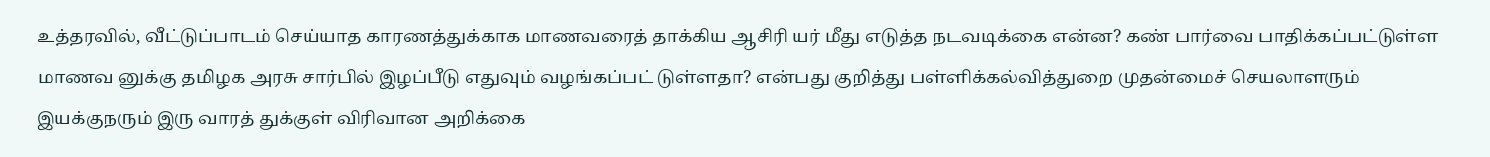உத்தரவில், வீட்டுப்பாடம் செய்யாத காரணத்துக்காக மாணவரைத் தாக்கிய ஆசிரி யர் மீது எடுத்த நடவடிக்கை என்ன? கண் பார்வை பாதிக்கப்பட்டுள்ள மாணவ னுக்கு தமிழக அரசு சார்பில் இழப்பீடு எதுவும் வழங்கப்பட் டுள்ளதா? என்பது குறித்து பள்ளிக்கல்வித்துறை முதன்மைச் செயலாளரும் இயக்குநரும் இரு வாரத் துக்குள் விரிவான அறிக்கை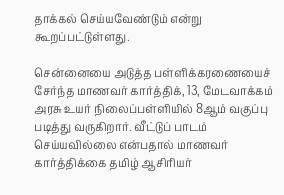தாக்கல் செய்யவேண்டும் என்று கூறப்பட்டுள்ளது.

சென்னையை அடுத்த பள்ளிக்கரணையைச் சேர்ந்த மாணவர் கார்த்திக், 13, மேடவாக்கம் அரசு உயர் நிலைப்பள்ளியில் 8ஆம் வகுப்பு படித்து வருகிறார். வீட்டுப் பாடம் செய்யவில்லை என்பதால் மாணவர் கார்த்திக்கை தமிழ் ஆசிரியர்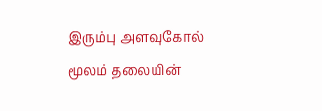இரும்பு அளவுகோல் மூலம் தலையின்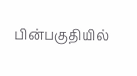பின்பகுதியில்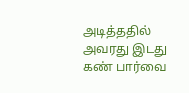அடித்ததில் அவரது இடது கண் பார்வை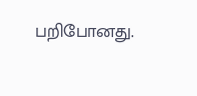பறிபோனது.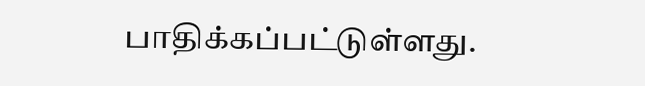பாதிக்கப்பட்டுள்ளது.